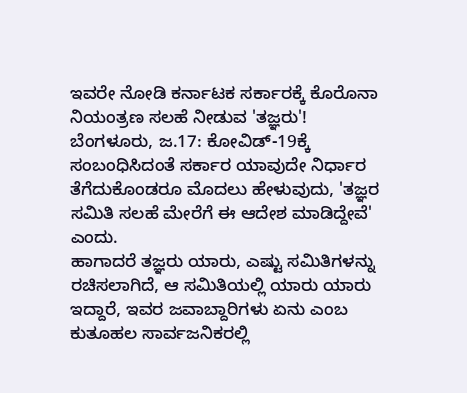ಇವರೇ ನೋಡಿ ಕರ್ನಾಟಕ ಸರ್ಕಾರಕ್ಕೆ ಕೊರೊನಾ ನಿಯಂತ್ರಣ ಸಲಹೆ ನೀಡುವ 'ತಜ್ಞರು'!
ಬೆಂಗಳೂರು, ಜ.17: ಕೋವಿಡ್-19ಕ್ಕೆ ಸಂಬಂಧಿಸಿದಂತೆ ಸರ್ಕಾರ ಯಾವುದೇ ನಿರ್ಧಾರ ತೆಗೆದುಕೊಂಡರೂ ಮೊದಲು ಹೇಳುವುದು, 'ತಜ್ಞರ ಸಮಿತಿ ಸಲಹೆ ಮೇರೆಗೆ ಈ ಆದೇಶ ಮಾಡಿದ್ದೇವೆ' ಎಂದು.
ಹಾಗಾದರೆ ತಜ್ಞರು ಯಾರು, ಎಷ್ಟು ಸಮಿತಿಗಳನ್ನು ರಚಿಸಲಾಗಿದೆ, ಆ ಸಮಿತಿಯಲ್ಲಿ ಯಾರು ಯಾರು ಇದ್ದಾರೆ, ಇವರ ಜವಾಬ್ದಾರಿಗಳು ಏನು ಎಂಬ ಕುತೂಹಲ ಸಾರ್ವಜನಿಕರಲ್ಲಿ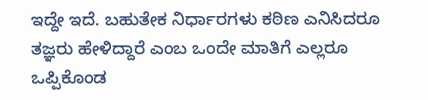ಇದ್ದೇ ಇದೆ. ಬಹುತೇಕ ನಿರ್ಧಾರಗಳು ಕಠಿಣ ಎನಿಸಿದರೂ ತಜ್ಞರು ಹೇಳಿದ್ದಾರೆ ಎಂಬ ಒಂದೇ ಮಾತಿಗೆ ಎಲ್ಲರೂ ಒಪ್ಪಿಕೊಂಡ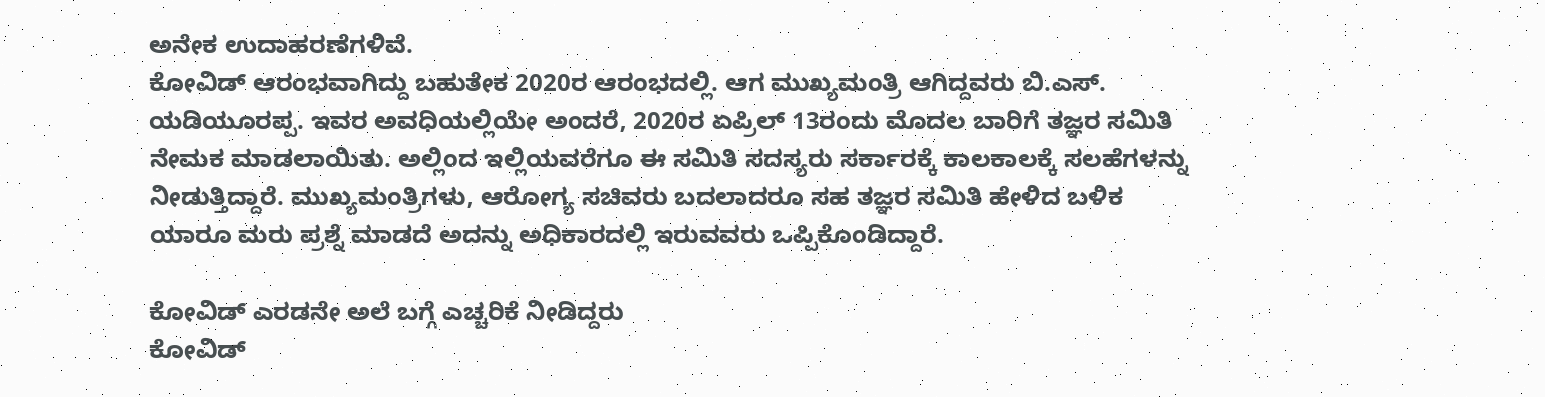ಅನೇಕ ಉದಾಹರಣೆಗಳಿವೆ.
ಕೋವಿಡ್ ಆರಂಭವಾಗಿದ್ದು ಬಹುತೇಕ 2020ರ ಆರಂಭದಲ್ಲಿ. ಆಗ ಮುಖ್ಯಮಂತ್ರಿ ಆಗಿದ್ದವರು ಬಿ.ಎಸ್. ಯಡಿಯೂರಪ್ಪ. ಇವರ ಅವಧಿಯಲ್ಲಿಯೇ ಅಂದರೆ, 2020ರ ಏಪ್ರಿಲ್ 13ರಂದು ಮೊದಲ ಬಾರಿಗೆ ತಜ್ಞರ ಸಮಿತಿ ನೇಮಕ ಮಾಡಲಾಯಿತು. ಅಲ್ಲಿಂದ ಇಲ್ಲಿಯವರೆಗೂ ಈ ಸಮಿತಿ ಸದಸ್ಯರು ಸರ್ಕಾರಕ್ಕೆ ಕಾಲಕಾಲಕ್ಕೆ ಸಲಹೆಗಳನ್ನು ನೀಡುತ್ತಿದ್ದಾರೆ. ಮುಖ್ಯಮಂತ್ರಿಗಳು, ಆರೋಗ್ಯ ಸಚಿವರು ಬದಲಾದರೂ ಸಹ ತಜ್ಞರ ಸಮಿತಿ ಹೇಳಿದ ಬಳಿಕ ಯಾರೂ ಮರು ಪ್ರಶ್ನೆ ಮಾಡದೆ ಅದನ್ನು ಅಧಿಕಾರದಲ್ಲಿ ಇರುವವರು ಒಪ್ಪಿಕೊಂಡಿದ್ದಾರೆ.

ಕೋವಿಡ್ ಎರಡನೇ ಅಲೆ ಬಗ್ಗೆ ಎಚ್ಚರಿಕೆ ನೀಡಿದ್ದರು
ಕೋವಿಡ್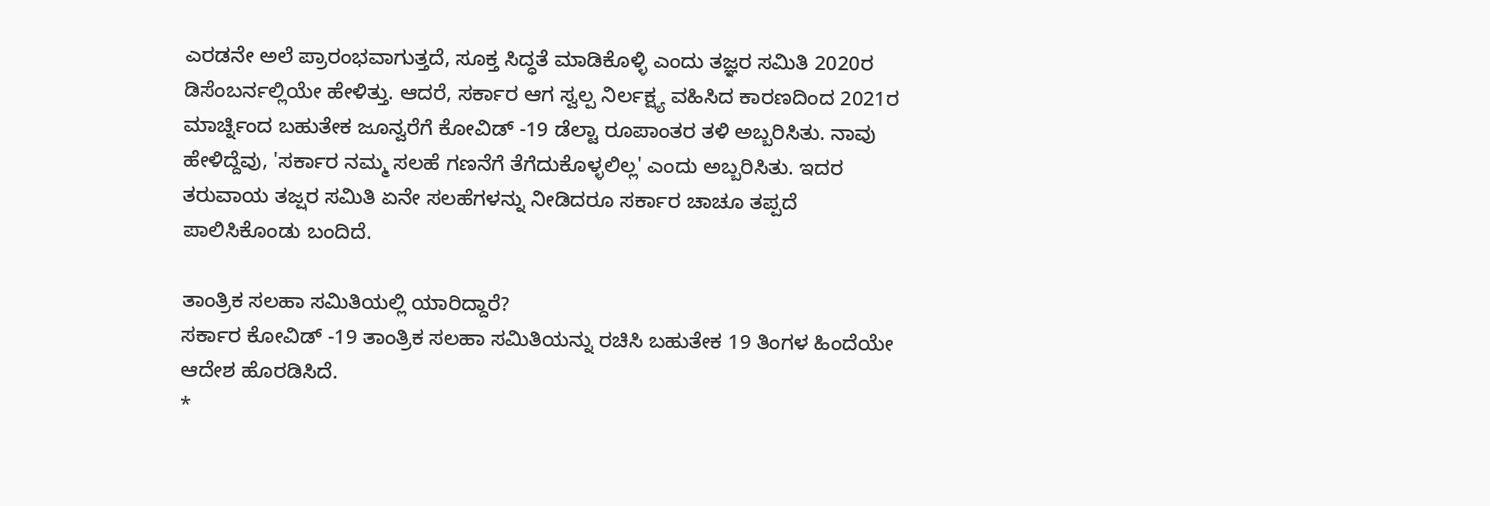ಎರಡನೇ ಅಲೆ ಪ್ರಾರಂಭವಾಗುತ್ತದೆ, ಸೂಕ್ತ ಸಿದ್ಧತೆ ಮಾಡಿಕೊಳ್ಳಿ ಎಂದು ತಜ್ಞರ ಸಮಿತಿ 2020ರ ಡಿಸೆಂಬರ್ನಲ್ಲಿಯೇ ಹೇಳಿತ್ತು. ಆದರೆ, ಸರ್ಕಾರ ಆಗ ಸ್ವಲ್ಪ ನಿರ್ಲಕ್ಷ್ಯ ವಹಿಸಿದ ಕಾರಣದಿಂದ 2021ರ ಮಾರ್ಚ್ನಿಂದ ಬಹುತೇಕ ಜೂನ್ವರೆಗೆ ಕೋವಿಡ್ -19 ಡೆಲ್ಟಾ ರೂಪಾಂತರ ತಳಿ ಅಬ್ಬರಿಸಿತು. ನಾವು ಹೇಳಿದ್ದೆವು, 'ಸರ್ಕಾರ ನಮ್ಮ ಸಲಹೆ ಗಣನೆಗೆ ತೆಗೆದುಕೊಳ್ಳಲಿಲ್ಲ' ಎಂದು ಅಬ್ಬರಿಸಿತು. ಇದರ ತರುವಾಯ ತಜ್ಷರ ಸಮಿತಿ ಏನೇ ಸಲಹೆಗಳನ್ನು ನೀಡಿದರೂ ಸರ್ಕಾರ ಚಾಚೂ ತಪ್ಪದೆ ಪಾಲಿಸಿಕೊಂಡು ಬಂದಿದೆ.

ತಾಂತ್ರಿಕ ಸಲಹಾ ಸಮಿತಿಯಲ್ಲಿ ಯಾರಿದ್ದಾರೆ?
ಸರ್ಕಾರ ಕೋವಿಡ್ -19 ತಾಂತ್ರಿಕ ಸಲಹಾ ಸಮಿತಿಯನ್ನು ರಚಿಸಿ ಬಹುತೇಕ 19 ತಿಂಗಳ ಹಿಂದೆಯೇ ಆದೇಶ ಹೊರಡಿಸಿದೆ.
*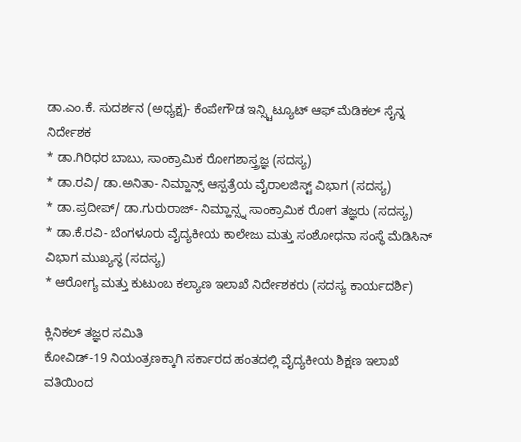ಡಾ.ಎಂ.ಕೆ. ಸುದರ್ಶನ (ಅಧ್ಯಕ್ಷ)- ಕೆಂಪೇಗೌಡ ಇನ್ಸ್ಟಿಟ್ಯೂಟ್ ಆಫ್ ಮೆಡಿಕಲ್ ಸೈನ್ನ ನಿರ್ದೇಶಕ
* ಡಾ.ಗಿರಿಧರ ಬಾಬು, ಸಾಂಕ್ರಾಮಿಕ ರೋಗಶಾಸ್ತ್ರಜ್ಞ (ಸದಸ್ಯ)
* ಡಾ.ರವಿ/ ಡಾ.ಅನಿತಾ- ನಿಮ್ಹಾನ್ಸ್ ಆಸ್ಪತ್ರೆಯ ವೈರಾಲಜಿಸ್ಟ್ ವಿಭಾಗ (ಸದಸ್ಯ)
* ಡಾ.ಪ್ರದೀಪ್/ ಡಾ.ಗುರುರಾಜ್- ನಿಮ್ಹಾನ್ಸ್ನ ಸಾಂಕ್ರಾಮಿಕ ರೋಗ ತಜ್ಞರು (ಸದಸ್ಯ)
* ಡಾ.ಕೆ.ರವಿ- ಬೆಂಗಳೂರು ವೈದ್ಯಕೀಯ ಕಾಲೇಜು ಮತ್ತು ಸಂಶೋಧನಾ ಸಂಸ್ಥೆ ಮೆಡಿಸಿನ್ ವಿಭಾಗ ಮುಖ್ಯಸ್ಥ (ಸದಸ್ಯ)
* ಆರೋಗ್ಯ ಮತ್ತು ಕುಟುಂಬ ಕಲ್ಯಾಣ ಇಲಾಖೆ ನಿರ್ದೇಶಕರು (ಸದಸ್ಯ ಕಾರ್ಯದರ್ಶಿ)

ಕ್ಲಿನಿಕಲ್ ತಜ್ಞರ ಸಮಿತಿ
ಕೋವಿಡ್-19 ನಿಯಂತ್ರಣಕ್ಕಾಗಿ ಸರ್ಕಾರದ ಹಂತದಲ್ಲಿ ವೈದ್ಯಕೀಯ ಶಿಕ್ಷಣ ಇಲಾಖೆ ವತಿಯಿಂದ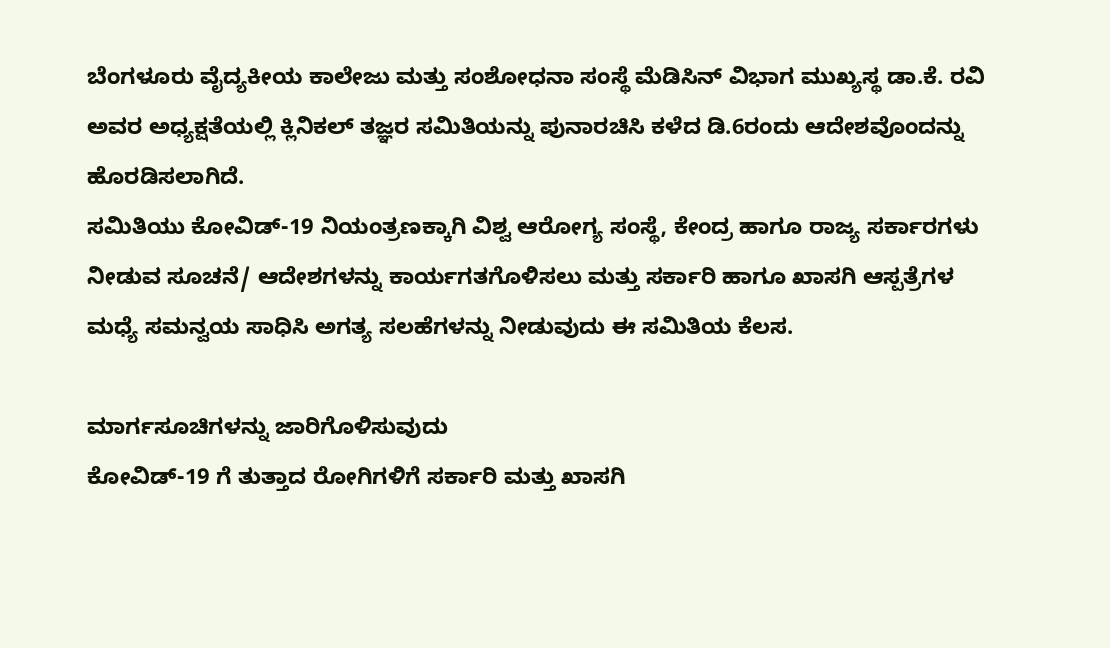ಬೆಂಗಳೂರು ವೈದ್ಯಕೀಯ ಕಾಲೇಜು ಮತ್ತು ಸಂಶೋಧನಾ ಸಂಸ್ಥೆ ಮೆಡಿಸಿನ್ ವಿಭಾಗ ಮುಖ್ಯಸ್ಥ ಡಾ.ಕೆ. ರವಿ ಅವರ ಅಧ್ಯಕ್ಷತೆಯಲ್ಲಿ ಕ್ಲಿನಿಕಲ್ ತಜ್ಞರ ಸಮಿತಿಯನ್ನು ಪುನಾರಚಿಸಿ ಕಳೆದ ಡಿ.6ರಂದು ಆದೇಶವೊಂದನ್ನು ಹೊರಡಿಸಲಾಗಿದೆ.
ಸಮಿತಿಯು ಕೋವಿಡ್-19 ನಿಯಂತ್ರಣಕ್ಕಾಗಿ ವಿಶ್ವ ಆರೋಗ್ಯ ಸಂಸ್ಥೆ, ಕೇಂದ್ರ ಹಾಗೂ ರಾಜ್ಯ ಸರ್ಕಾರಗಳು ನೀಡುವ ಸೂಚನೆ/ ಆದೇಶಗಳನ್ನು ಕಾರ್ಯಗತಗೊಳಿಸಲು ಮತ್ತು ಸರ್ಕಾರಿ ಹಾಗೂ ಖಾಸಗಿ ಆಸ್ಪತ್ರೆಗಳ ಮಧ್ಯೆ ಸಮನ್ವಯ ಸಾಧಿಸಿ ಅಗತ್ಯ ಸಲಹೆಗಳನ್ನು ನೀಡುವುದು ಈ ಸಮಿತಿಯ ಕೆಲಸ.

ಮಾರ್ಗಸೂಚಿಗಳನ್ನು ಜಾರಿಗೊಳಿಸುವುದು
ಕೋವಿಡ್-19 ಗೆ ತುತ್ತಾದ ರೋಗಿಗಳಿಗೆ ಸರ್ಕಾರಿ ಮತ್ತು ಖಾಸಗಿ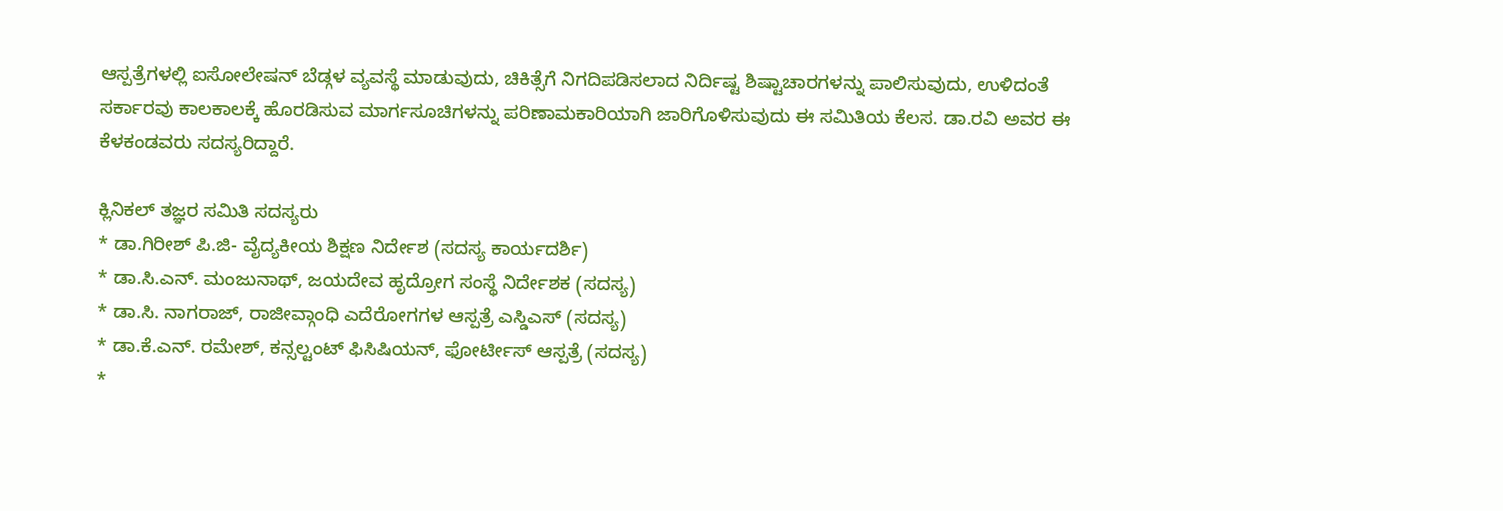ಆಸ್ಪತ್ರೆಗಳಲ್ಲಿ ಐಸೋಲೇಷನ್ ಬೆಡ್ಗಳ ವ್ಯವಸ್ಥೆ ಮಾಡುವುದು, ಚಿಕಿತ್ಸೆಗೆ ನಿಗದಿಪಡಿಸಲಾದ ನಿರ್ದಿಷ್ಟ ಶಿಷ್ಟಾಚಾರಗಳನ್ನು ಪಾಲಿಸುವುದು, ಉಳಿದಂತೆ ಸರ್ಕಾರವು ಕಾಲಕಾಲಕ್ಕೆ ಹೊರಡಿಸುವ ಮಾರ್ಗಸೂಚಿಗಳನ್ನು ಪರಿಣಾಮಕಾರಿಯಾಗಿ ಜಾರಿಗೊಳಿಸುವುದು ಈ ಸಮಿತಿಯ ಕೆಲಸ. ಡಾ.ರವಿ ಅವರ ಈ ಕೆಳಕಂಡವರು ಸದಸ್ಯರಿದ್ದಾರೆ.

ಕ್ಲಿನಿಕಲ್ ತಜ್ಞರ ಸಮಿತಿ ಸದಸ್ಯರು
* ಡಾ.ಗಿರೀಶ್ ಪಿ.ಜಿ- ವೈದ್ಯಕೀಯ ಶಿಕ್ಷಣ ನಿರ್ದೇಶ (ಸದಸ್ಯ ಕಾರ್ಯದರ್ಶಿ)
* ಡಾ.ಸಿ.ಎನ್. ಮಂಜುನಾಥ್, ಜಯದೇವ ಹೃದ್ರೋಗ ಸಂಸ್ಥೆ ನಿರ್ದೇಶಕ (ಸದಸ್ಯ)
* ಡಾ.ಸಿ. ನಾಗರಾಜ್, ರಾಜೀವ್ಗಾಂಧಿ ಎದೆರೋಗಗಳ ಆಸ್ಪತ್ರೆ ಎಸ್ಡಿಎಸ್ (ಸದಸ್ಯ)
* ಡಾ.ಕೆ.ಎನ್. ರಮೇಶ್, ಕನ್ಸಲ್ಟಂಟ್ ಫಿಸಿಷಿಯನ್, ಫೋರ್ಟೀಸ್ ಆಸ್ಪತ್ರೆ (ಸದಸ್ಯ)
*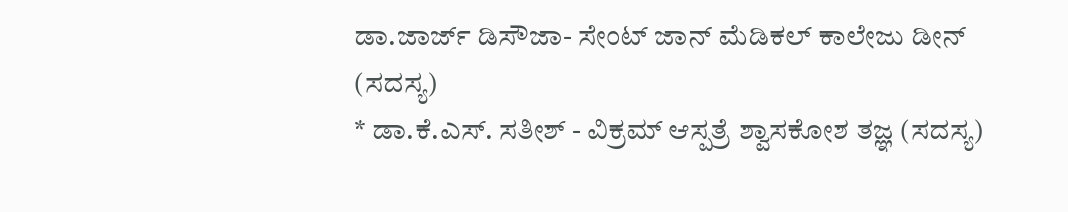ಡಾ.ಜಾರ್ಜ್ ಡಿಸೌಜಾ- ಸೇಂಟ್ ಜಾನ್ ಮೆಡಿಕಲ್ ಕಾಲೇಜು ಡೀನ್ (ಸದಸ್ಯ)
* ಡಾ.ಕೆ.ಎಸ್. ಸತೀಶ್ - ವಿಕ್ರಮ್ ಆಸ್ಪತ್ರೆ ಶ್ವಾಸಕೋಶ ತಜ್ಞ (ಸದಸ್ಯ)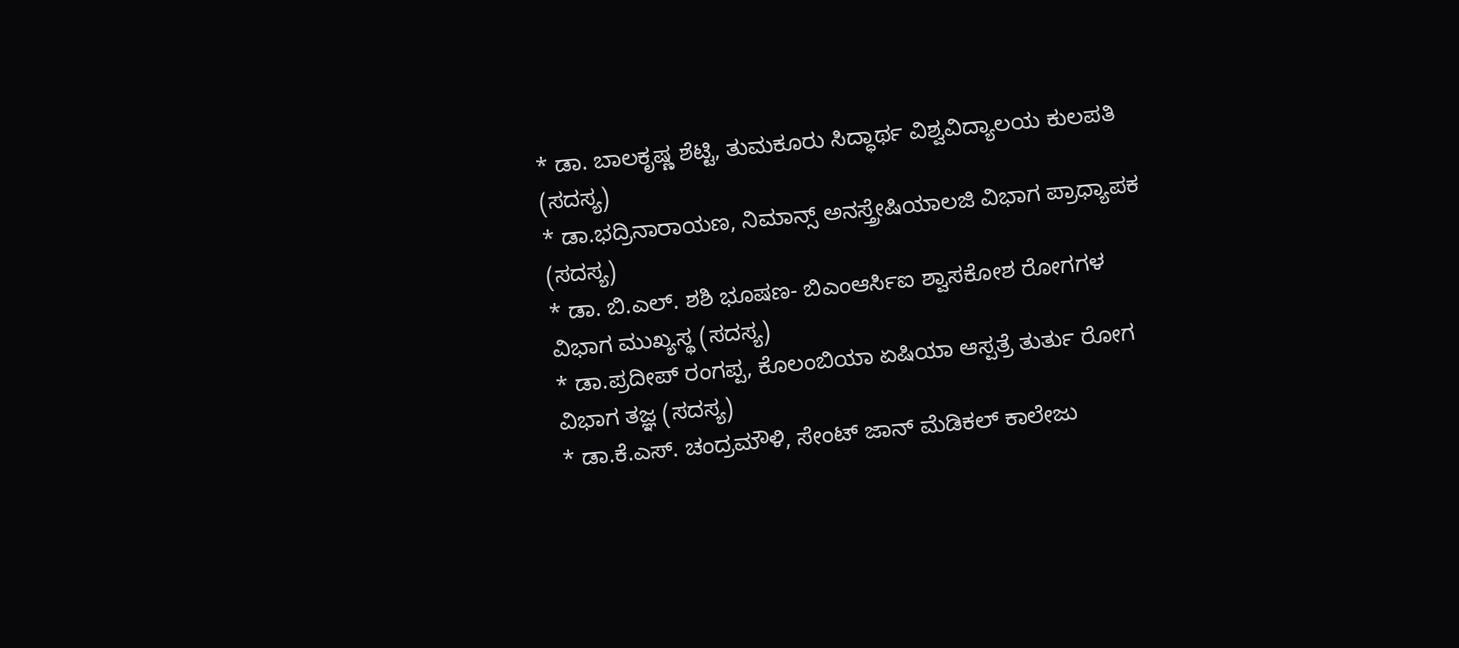* ಡಾ. ಬಾಲಕೃಷ್ಣ ಶೆಟ್ಟಿ, ತುಮಕೂರು ಸಿದ್ಧಾರ್ಥ ವಿಶ್ವವಿದ್ಯಾಲಯ ಕುಲಪತಿ (ಸದಸ್ಯ)
* ಡಾ.ಭದ್ರಿನಾರಾಯಣ, ನಿಮಾನ್ಸ್ ಅನಸ್ತ್ರೇಷಿಯಾಲಜಿ ವಿಭಾಗ ಪ್ರಾಧ್ಯಾಪಕ (ಸದಸ್ಯ)
* ಡಾ. ಬಿ.ಎಲ್. ಶಶಿ ಭೂಷಣ- ಬಿಎಂಆರ್ಸಿಐ ಶ್ವಾಸಕೋಶ ರೋಗಗಳ ವಿಭಾಗ ಮುಖ್ಯಸ್ಥ (ಸದಸ್ಯ)
* ಡಾ.ಪ್ರದೀಪ್ ರಂಗಪ್ಪ, ಕೊಲಂಬಿಯಾ ಏಷಿಯಾ ಆಸ್ಪತ್ರೆ ತುರ್ತು ರೋಗ ವಿಭಾಗ ತಜ್ಞ (ಸದಸ್ಯ)
* ಡಾ.ಕೆ.ಎಸ್. ಚಂದ್ರಮೌಳಿ, ಸೇಂಟ್ ಜಾನ್ ಮೆಡಿಕಲ್ ಕಾಲೇಜು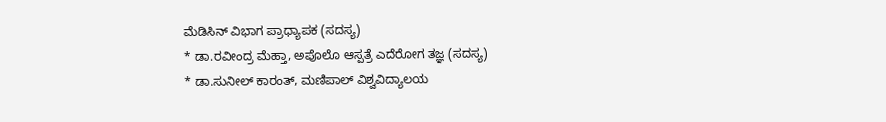ಮೆಡಿಸಿನ್ ವಿಭಾಗ ಪ್ರಾಧ್ಯಾಪಕ (ಸದಸ್ಯ)
* ಡಾ.ರವೀಂದ್ರ ಮೆಹ್ತಾ, ಅಪೊಲೊ ಆಸ್ಪತ್ರೆ ಎದೆರೋಗ ತಜ್ಞ (ಸದಸ್ಯ)
* ಡಾ.ಸುನೀಲ್ ಕಾರಂತ್, ಮಣಿಪಾಲ್ ವಿಶ್ವವಿದ್ಯಾಲಯ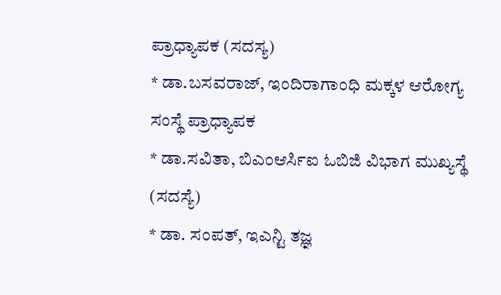ಪ್ರಾಧ್ಯಾಪಕ (ಸದಸ್ಯ)
* ಡಾ.ಬಸವರಾಜ್, ಇಂದಿರಾಗಾಂಧಿ ಮಕ್ಕಳ ಆರೋಗ್ಯ ಸಂಸ್ಥೆ ಪ್ರಾಧ್ಯಾಪಕ
* ಡಾ.ಸವಿತಾ, ಬಿಎಂಆರ್ಸಿಐ ಓಬಿಜಿ ವಿಭಾಗ ಮುಖ್ಯಸ್ಥೆ (ಸದಸ್ಯೆ)
* ಡಾ. ಸಂಪತ್, ಇಎನ್ಟಿ ತಜ್ಞ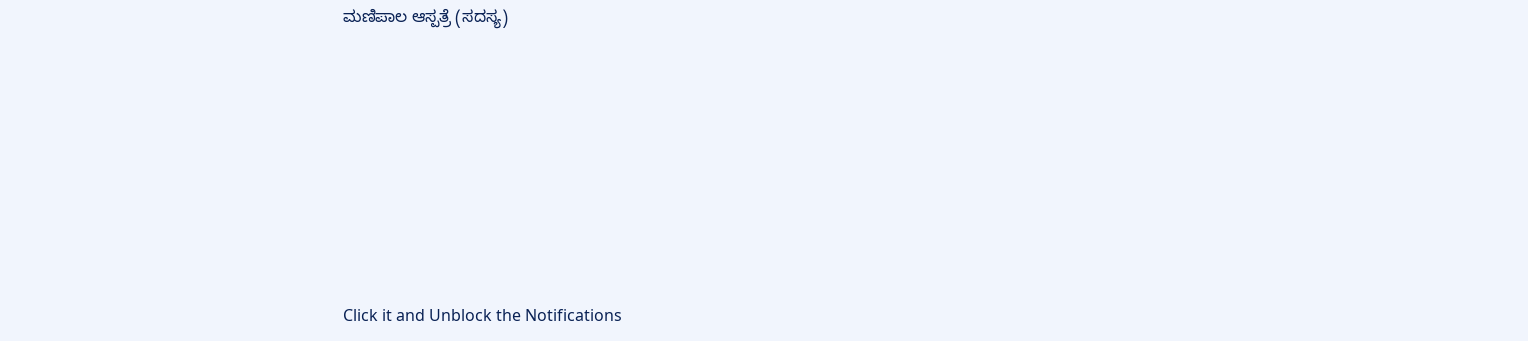ಮಣಿಪಾಲ ಆಸ್ಪತ್ರೆ (ಸದಸ್ಯ)












Click it and Unblock the Notifications